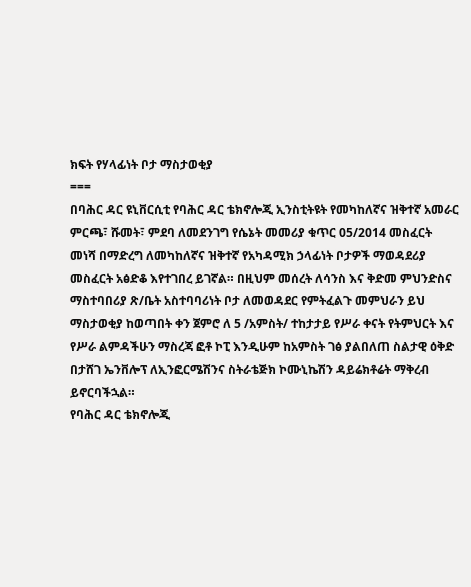ክፍት የሃላፊነት ቦታ ማስታወቂያ
===
በባሕር ዳር ዩኒቨርሲቲ የባሕር ዳር ቴክኖሎጂ ኢንስቲትዩት የመካከለኛና ዝቅተኛ አመራር ምርጫ፣ ሹመት፣ ምደባ ለመደንገግ የሴኔት መመሪያ ቁጥር 05/2014 መስፈርት መነሻ በማድረግ ለመካከለኛና ዝቅተኛ የአካዳሚክ ኃላፊነት ቦታዎች ማወዳደሪያ መስፈርት አፅድቆ እየተገበረ ይገኛል። በዚህም መሰረት ለሳንስ እና ቅድመ ምህንድስና ማስተባበሪያ ጽ/ቤት አስተባባሪነት ቦታ ለመወዳደር የምትፈልጉ መምህራን ይህ ማስታወቂያ ከወጣበት ቀን ጀምሮ ለ 5 /አምስት/ ተከታታይ የሥራ ቀናት የትምህርት እና የሥራ ልምዳችሁን ማስረጃ ፎቶ ኮፒ እንዲሁም ከአምስት ገፅ ያልበለጠ ስልታዊ ዕቅድ በታሸገ ኤንቨሎፕ ለኢንፎርሜሽንና ስትራቴጅክ ኮሙኒኬሽን ዳይሬክቶሬት ማቅረብ ይኖርባችኋል።
የባሕር ዳር ቴክኖሎጂ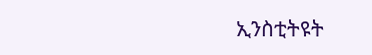ኢንስቲትዩት